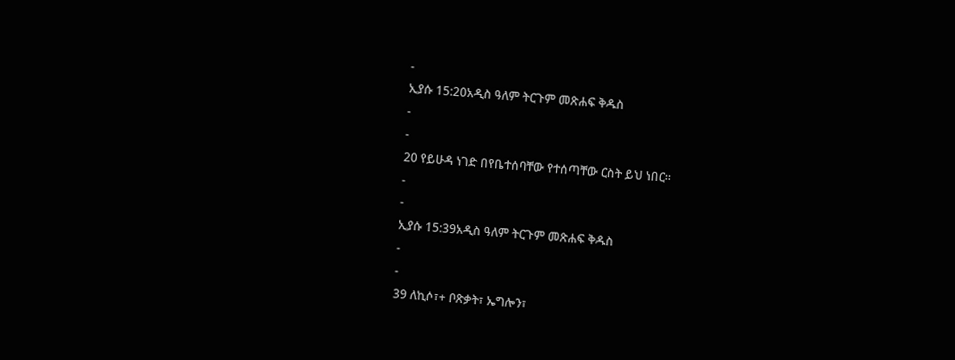-
ኢያሱ 15:20አዲስ ዓለም ትርጉም መጽሐፍ ቅዱስ
-
-
20 የይሁዳ ነገድ በየቤተሰባቸው የተሰጣቸው ርስት ይህ ነበር።
-
-
ኢያሱ 15:39አዲስ ዓለም ትርጉም መጽሐፍ ቅዱስ
-
-
39 ለኪሶ፣+ ቦጽቃት፣ ኤግሎን፣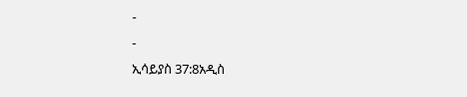-
-
ኢሳይያስ 37:8አዲስ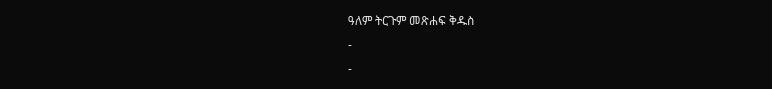ዓለም ትርጉም መጽሐፍ ቅዱስ
-
-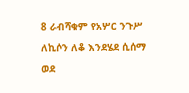8 ራብሻቁም የአሦር ንጉሥ ለኪሶን ለቆ እንደሄደ ሲሰማ ወደ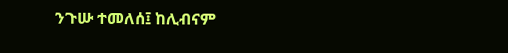ንጉሡ ተመለሰ፤ ከሊብናም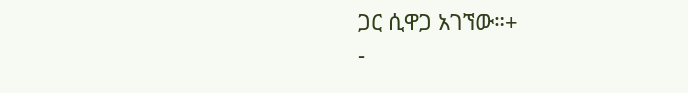ጋር ሲዋጋ አገኘው።+
-